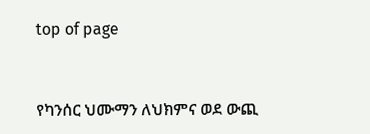top of page


የካንሰር ህሙማን ለህክምና ወደ ውጪ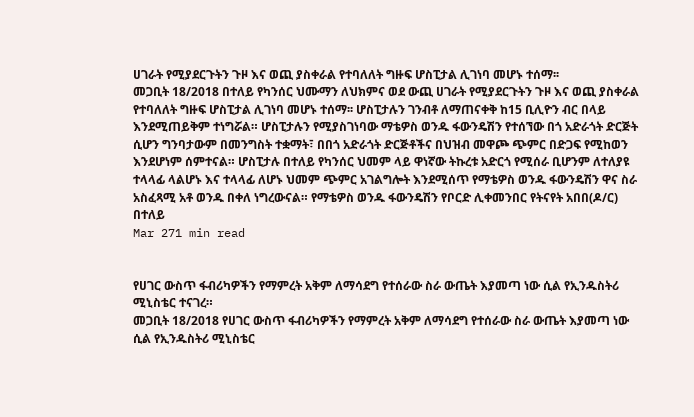ሀገራት የሚያደርጉትን ጉዞ እና ወጪ ያስቀራል የተባለለት ግዙፍ ሆስፒታል ሊገነባ መሆኑ ተሰማ፡፡
መጋቢት 18/2018 በተለይ የካንሰር ህሙማን ለህክምና ወደ ውጪ ሀገራት የሚያደርጉትን ጉዞ እና ወጪ ያስቀራል የተባለለት ግዙፍ ሆስፒታል ሊገነባ መሆኑ ተሰማ፡፡ ሆስፒታሉን ገንብቶ ለማጠናቀቅ ከ15 ቢሊዮን ብር በላይ እንደሚጠይቅም ተነግሯል። ሆስፒታሉን የሚያስገነባው ማቴዎስ ወንዱ ፋውንዴሽን የተሰኘው በጎ አድራጎት ድርጅት ሲሆን ግንባታውም በመንግስት ተቋማት፣ በበጎ አድራጎት ድርጅቶችና በህዝብ መዋጮ ጭምር በድጋፍ የሚከወን እንደሆነም ሰምተናል። ሆስፒታሉ በተለይ የካንሰር ህመም ላይ ዋነኛው ትኩረቱ አድርጎ የሚሰራ ቢሆንም ለተለያዩ ተላላፊ ላልሆኑ እና ተላላፊ ለሆኑ ህመም ጭምር አገልግሎት እንደሚሰጥ የማቴዎስ ወንዱ ፋውንዴሽን ዋና ስራ አስፈጻሚ አቶ ወንዱ በቀለ ነግረውናል። የማቴዎስ ወንዱ ፋውንዴሽን የቦርድ ሊቀመንበር የትናየት አበበ(ዶ/ር) በተለይ
Mar 271 min read


የሀገር ውስጥ ፋብሪካዎችን የማምረት አቅም ለማሳደግ የተሰራው ስራ ውጤት እያመጣ ነው ሲል የኢንዱስትሪ ሚኒስቴር ተናገረ።
መጋቢት 18/2018 የሀገር ውስጥ ፋብሪካዎችን የማምረት አቅም ለማሳደግ የተሰራው ስራ ውጤት እያመጣ ነው ሲል የኢንዱስትሪ ሚኒስቴር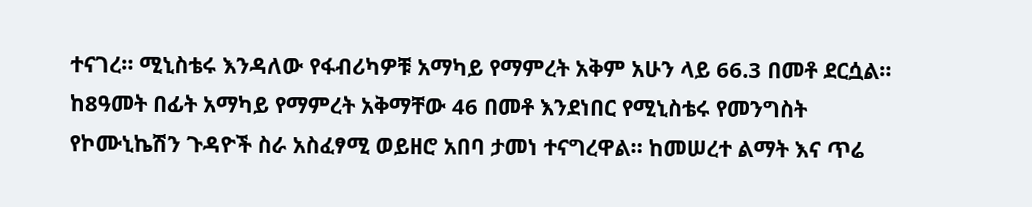ተናገረ። ሚኒስቴሩ እንዳለው የፋብሪካዎቹ አማካይ የማምረት አቅም አሁን ላይ 66.3 በመቶ ደርሷል። ከ8ዓመት በፊት አማካይ የማምረት አቅማቸው 46 በመቶ እንደነበር የሚኒስቴሩ የመንግስት የኮሙኒኬሽን ጉዳዮች ስራ አስፈፃሚ ወይዘሮ አበባ ታመነ ተናግረዋል። ከመሠረተ ልማት እና ጥሬ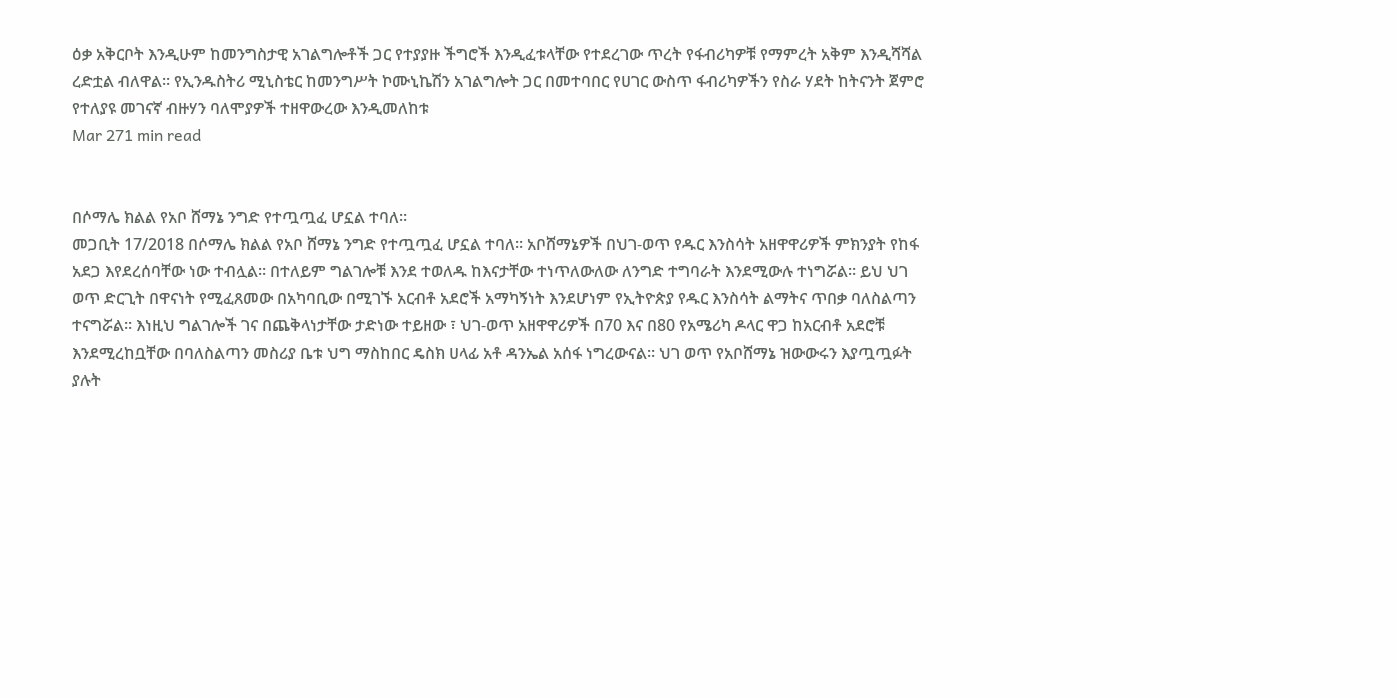ዕቃ አቅርቦት እንዲሁም ከመንግስታዊ አገልግሎቶች ጋር የተያያዙ ችግሮች እንዲፈቱላቸው የተደረገው ጥረት የፋብሪካዎቹ የማምረት አቅም እንዲሻሻል ረድቷል ብለዋል። የኢንዱስትሪ ሚኒስቴር ከመንግሥት ኮሙኒኬሽን አገልግሎት ጋር በመተባበር የሀገር ውስጥ ፋብሪካዎችን የስራ ሃደት ከትናንት ጀምሮ የተለያዩ መገናኛ ብዙሃን ባለሞያዎች ተዘዋውረው እንዲመለከቱ
Mar 271 min read


በሶማሌ ክልል የአቦ ሸማኔ ንግድ የተጧጧፈ ሆኗል ተባለ።
መጋቢት 17/2018 በሶማሌ ክልል የአቦ ሸማኔ ንግድ የተጧጧፈ ሆኗል ተባለ። አቦሸማኔዎች በህገ-ወጥ የዱር እንስሳት አዘዋዋሪዎች ምክንያት የከፋ አደጋ እየደረሰባቸው ነው ተብሏል። በተለይም ግልገሎቹ እንደ ተወለዱ ከእናታቸው ተነጥለውለው ለንግድ ተግባራት እንደሚውሉ ተነግሯል። ይህ ህገ ወጥ ድርጊት በዋናነት የሚፈጸመው በአካባቢው በሚገኙ አርብቶ አደሮች አማካኝነት እንደሆነም የኢትዮጵያ የዱር እንስሳት ልማትና ጥበቃ ባለስልጣን ተናግሯል። እነዚህ ግልገሎች ገና በጨቅላነታቸው ታድነው ተይዘው ፣ ህገ-ወጥ አዘዋዋሪዎች በ70 እና በ80 የአሜሪካ ዶላር ዋጋ ከአርብቶ አደሮቹ እንደሚረከቧቸው በባለስልጣን መስሪያ ቤቱ ህግ ማስከበር ዴስክ ሀላፊ አቶ ዳንኤል አሰፋ ነግረውናል። ህገ ወጥ የአቦሸማኔ ዝውውሩን እያጧጧፉት ያሉት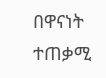በዋናነት ተጠቃሚ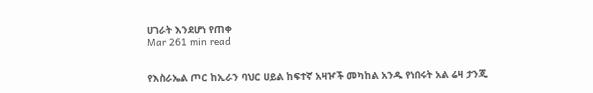ሀገራት እንደሆነ የጠቀ
Mar 261 min read


የእስራኤል ጦር ከኢራን ባህር ሀይል ከፍተኛ አዛዦች መካከል አንዱ የነበሩት አል ሬዛ ታንጂ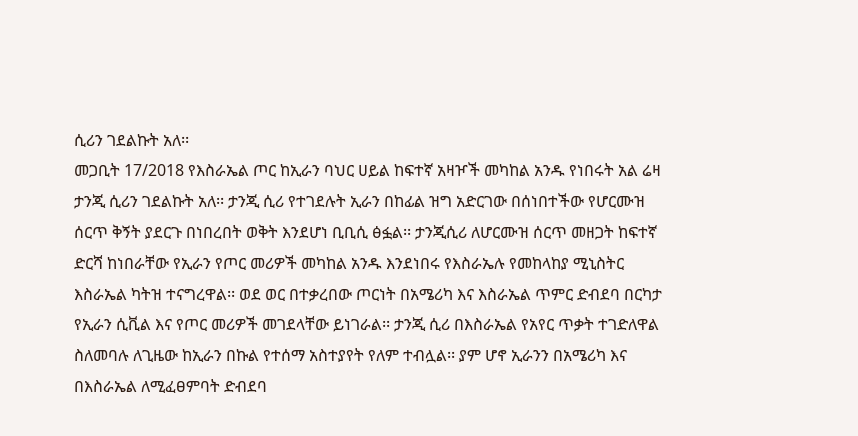ሲሪን ገደልኩት አለ፡፡
መጋቢት 17/2018 የእስራኤል ጦር ከኢራን ባህር ሀይል ከፍተኛ አዛዦች መካከል አንዱ የነበሩት አል ሬዛ ታንጂ ሲሪን ገደልኩት አለ፡፡ ታንጂ ሲሪ የተገደሉት ኢራን በከፊል ዝግ አድርገው በሰነበተችው የሆርሙዝ ሰርጥ ቅኝት ያደርጉ በነበረበት ወቅት እንደሆነ ቢቢሲ ፅፏል፡፡ ታንጂሲሪ ለሆርሙዝ ሰርጥ መዘጋት ከፍተኛ ድርሻ ከነበራቸው የኢራን የጦር መሪዎች መካከል አንዱ እንደነበሩ የእስራኤሉ የመከላከያ ሚኒስትር እስራኤል ካትዝ ተናግረዋል፡፡ ወደ ወር በተቃረበው ጦርነት በአሜሪካ እና እስራኤል ጥምር ድብደባ በርካታ የኢራን ሲቪል እና የጦር መሪዎች መገደላቸው ይነገራል፡፡ ታንጂ ሲሪ በእስራኤል የአየር ጥቃት ተገድለዋል ስለመባሉ ለጊዜው ከኢራን በኩል የተሰማ አስተያየት የለም ተብሏል፡፡ ያም ሆኖ ኢራንን በአሜሪካ እና በእስራኤል ለሚፈፀምባት ድብደባ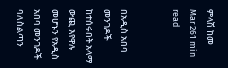ምላሽ ከመ
Mar 261 min read


በአዲስ አበባ መንገዶች ከተሰሩበት አላማ ውጪ እየዋሉ መሆኑን የአዲስ አበባ መንገዶች ባለስልጣን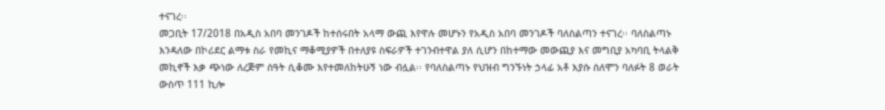ተናገረ፡፡
መጋቢት 17/2018 በአዲስ አበባ መንገዶች ከተሰሩበት አላማ ውጪ እየዋሉ መሆኑን የአዲስ አበባ መንገዶች ባለስልጣን ተናገረ፡፡ ባለስልጣኑ እንዳለው በኮሪደር ልማቱ ስራ የመኪና ማቆሚያዎች በተለያዩ ስፍራዎች ተገንብተዋል ያለ ሲሆን በከተማው መውጪያ እና መግቢያ አካባቢ ትላልቅ መኪኖች እቃ ጭነው ለረጅም ሰዓት ሲቆሙ እየተመለከትሁኝ ነው ብሏል፡፡ የባለስልጣኑ የህዝብ ግንኙነት ኃላፊ አቶ እያሱ ሰለሞን ባለፉት 8 ወራት ውስጥ 111 ኪሎ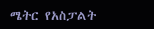ሜትር የአስፓልት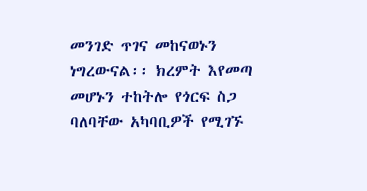መንገድ ጥገና መከናወኑን ነግረውናል፡፡ ክረምት እየመጣ መሆኑን ተከትሎ የጎርፍ ስጋ ባለባቸው አካባቢዎች የሚገኙ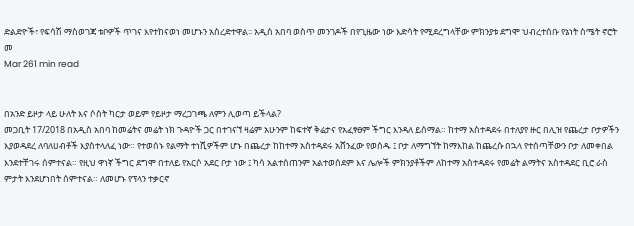ድልድዮች፣ የፍሳሽ ማስወገጃ ቱቦዎች ጥገና እየተከናወነ መሆኑን አስረድተዋል፡፡ አዲስ አበባ ወስጥ መንገዶች በየጊዜው ነው እድሳት የሚደረግላቸው ምክንያቱ ደግሞ ህብረተሰቡ የኔነት ስሜት ኖሮት መ
Mar 261 min read


በአንድ ይዞታ ላይ ሁለት እና ሶስት ካርታ ወይም የይዞታ ማረጋገጫ ለምን ሊወጣ ይችላል?
መጋቢት 17/2018 በአዲስ አበባ ከመሬትና መሬት ነክ ጉዳዮች ጋር በተገናኘ ዛሬም አሁንም ከፍተኛ ቅሬታና የአፈፃፀም ችግር እንዳለ ይሰማል። ከተማ አስተዳደሩ በተለያየ ዙር በሊዝ የጨረታ ቦታዎችን እያወዳደረ ለባለሀብቶች እያስተላለፈ ነው። የተወሰኑ የልማት ተነሺዎችም ሆኑ በጨረታ ከከተማ አስተዳደሩ አሸንፈው የወሰዱ ፤ ቦታ ለማግኘት ከማእከል ከጨረሱ በኋላ የተሰጣቸውን ቦታ ለመቀበል እንደተቸገሩ ሰምተናል። የዚህ ዋነኛ ችግር ደግሞ በተለይ የአርሶ አደር ቦታ ነው ፤ ካሳ አልተሰጠንም አልተወሰደም እና ሌሎች ምክንያቶችም ለከተማ አስተዳደሩ የመሬት ልማትና አስተዳደር ቢሮ ራስ ምታት እንደሆነበት ሰምተናል። ለመሆኑ የፕላን ተቃርኖ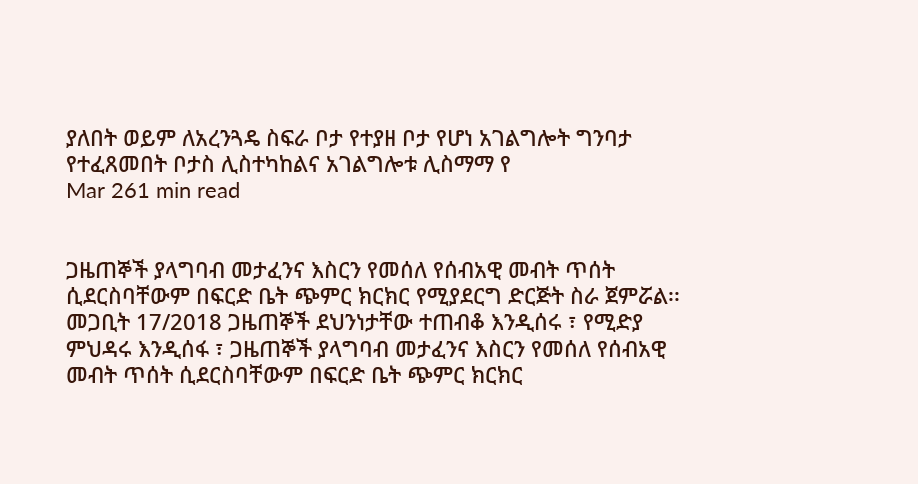ያለበት ወይም ለአረንጓዴ ስፍራ ቦታ የተያዘ ቦታ የሆነ አገልግሎት ግንባታ የተፈጸመበት ቦታስ ሊስተካከልና አገልግሎቱ ሊስማማ የ
Mar 261 min read


ጋዜጠኞች ያላግባብ መታፈንና እስርን የመሰለ የሰብአዊ መብት ጥሰት ሲደርስባቸውም በፍርድ ቤት ጭምር ክርክር የሚያደርግ ድርጅት ስራ ጀምሯል፡፡
መጋቢት 17/2018 ጋዜጠኞች ደህንነታቸው ተጠብቆ እንዲሰሩ ፣ የሚድያ ምህዳሩ እንዲሰፋ ፣ ጋዜጠኞች ያላግባብ መታፈንና እስርን የመሰለ የሰብአዊ መብት ጥሰት ሲደርስባቸውም በፍርድ ቤት ጭምር ክርክር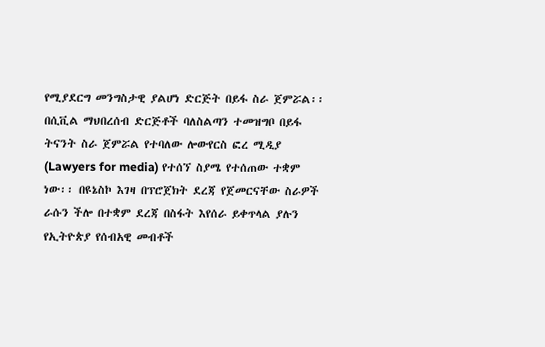የሚያደርግ መንግስታዊ ያልሆነ ድርጅት በይፋ ስራ ጀምሯል፡፡ በሲቪል ማህበረሰብ ድርጅቶች ባለስልጣን ተመዝግቦ በይፋ ትናንት ስራ ጀምሯል የተባለው ሎውየርስ ፎረ ሚዲያ (Lawyers for media) የተሰኘ ስያሜ የተሰጠው ተቋም ነው፡፡ በዩኔስኮ እገዛ በፕሮጀክት ደረጃ የጀመርናቸው ስራዎች ራሱን ችሎ በተቋም ደረጃ በስፋት እየሰራ ይቀጥላል ያሉን የኢትዮጵያ የሰብአዊ መብቶች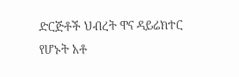ድርጅቶች ህብረት ዋና ዳይሬክተር የሆኑት አቶ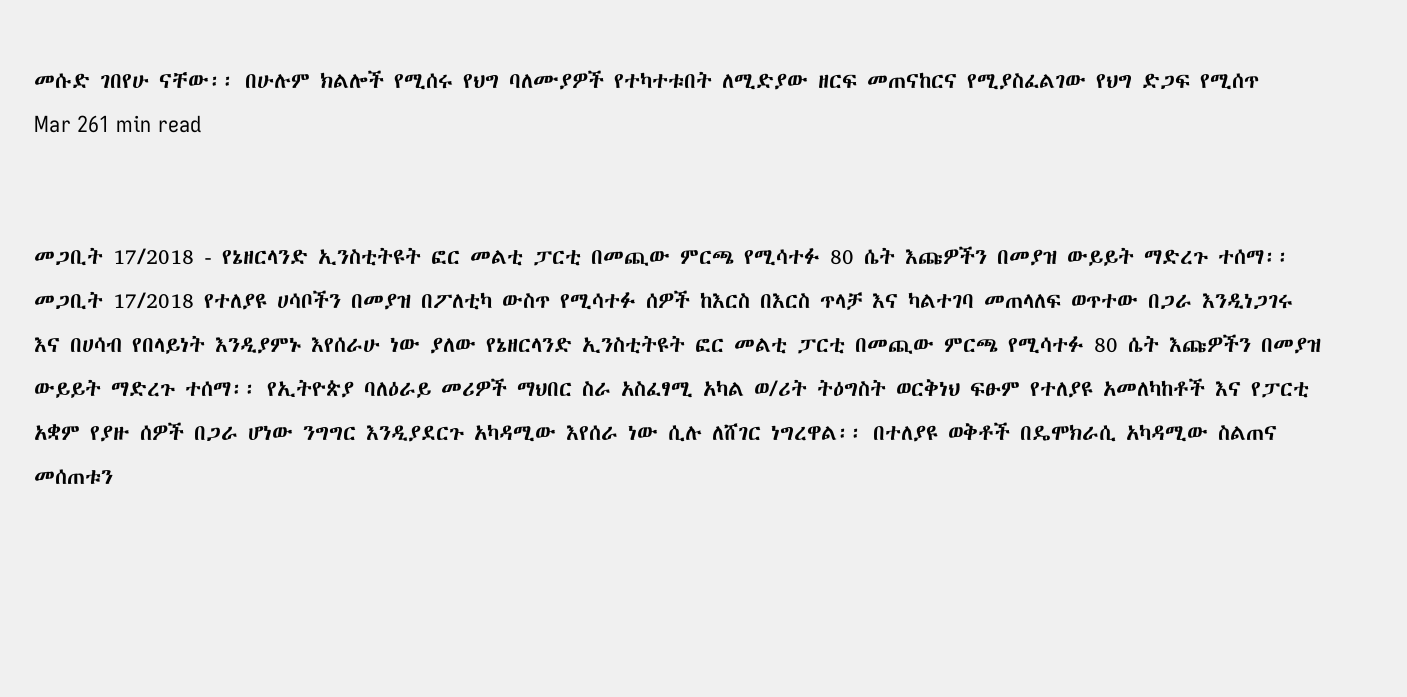መሱድ ገበየሁ ናቸው፡፡ በሁሉም ክልሎች የሚሰሩ የህግ ባለሙያዎች የተካተቱበት ለሚድያው ዘርፍ መጠናከርና የሚያስፈልገው የህግ ድጋፍ የሚሰጥ
Mar 261 min read


መጋቢት 17/2018 - የኔዘርላንድ ኢንስቲትዩት ፎር መልቲ ፓርቲ በመጪው ምርጫ የሚሳተፉ 80 ሴት እጩዎችን በመያዝ ውይይት ማድረጉ ተሰማ፡፡
መጋቢት 17/2018 የተለያዩ ሀሳቦችን በመያዝ በፖለቲካ ውስጥ የሚሳተፉ ሰዎች ከእርስ በእርስ ጥላቻ እና ካልተገባ መጠላለፍ ወጥተው በጋራ እንዲነጋገሩ እና በሀሳብ የበላይነት እንዲያምኑ እየሰራሁ ነው ያለው የኔዘርላንድ ኢንስቲትዩት ፎር መልቲ ፓርቲ በመጪው ምርጫ የሚሳተፉ 80 ሴት እጩዎችን በመያዝ ውይይት ማድረጉ ተሰማ፡፡ የኢትዮጵያ ባለዕራይ መሪዎች ማህበር ስራ አስፈፃሚ አካል ወ/ሪት ትዕግስት ወርቅነህ ፍፁም የተለያዩ አመለካከቶች እና የፓርቲ አቋም የያዙ ሰዎች በጋራ ሆነው ንግግር እንዲያደርጉ አካዳሚው እየሰራ ነው ሲሉ ለሸገር ነግረዋል፡፡ በተለያዩ ወቅቶች በዴሞክራሲ አካዳሚው ስልጠና መሰጠቱን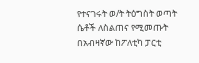የተናገሩት ወ/ት ትዕግስት ወጣት ሴቶች ለስልጠና የሚመጡት በአብዛኛው ከፖለቲካ ፓርቲ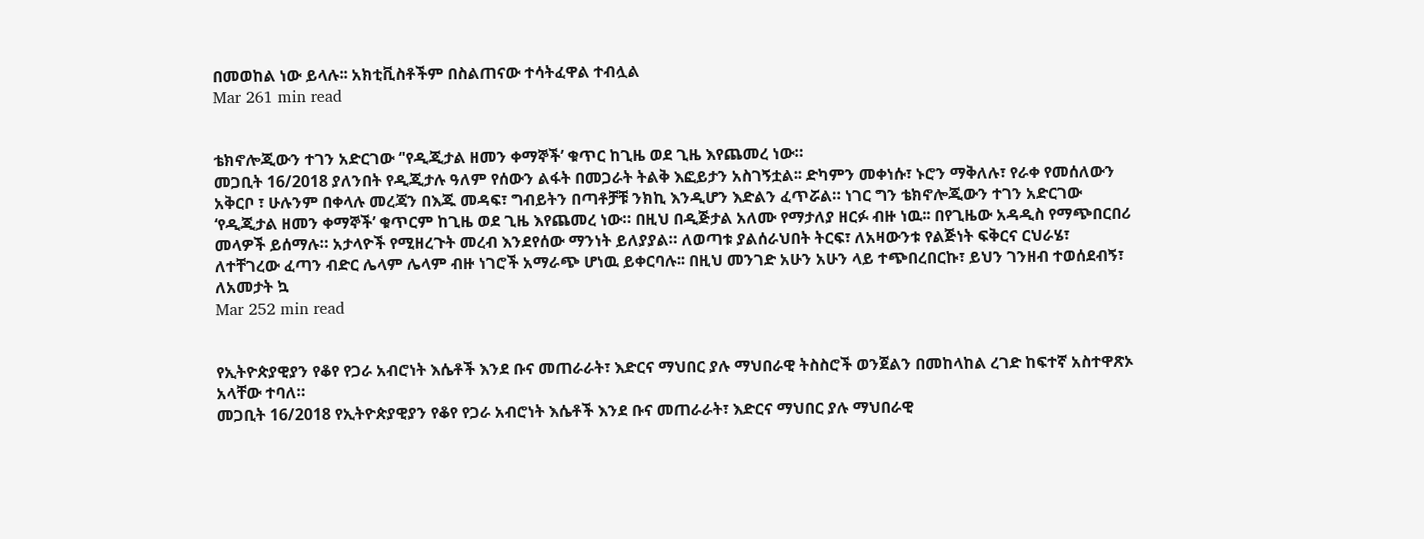በመወከል ነው ይላሉ፡፡ አክቲቪስቶችም በስልጠናው ተሳትፈዋል ተብሏል
Mar 261 min read


ቴክኖሎጂውን ተገን አድርገው ‘'የዲጂታል ዘመን ቀማኞች’ ቁጥር ከጊዜ ወደ ጊዜ እየጨመረ ነው።
መጋቢት 16/2018 ያለንበት የዲጂታሉ ዓለም የሰውን ልፋት በመጋራት ትልቅ እፎይታን አስገኝቷል፡፡ ድካምን መቀነሱ፣ ኑሮን ማቅለሉ፣ የራቀ የመሰለውን አቅርቦ ፣ ሁሉንም በቀላሉ መረጃን በእጁ መዳፍ፣ ግብይትን በጣቶቻቹ ንክኪ እንዲሆን እድልን ፈጥሯል። ነገር ግን ቴክኖሎጂውን ተገን አድርገው ‘የዲጂታል ዘመን ቀማኞች’ ቁጥርም ከጊዜ ወደ ጊዜ እየጨመረ ነው። በዚህ በዲጅታል አለሙ የማታለያ ዘርፉ ብዙ ነዉ፡፡ በየጊዜው አዳዲስ የማጭበርበሪ መላዎች ይሰማሉ። አታላዮች የሚዘረጉት መረብ እንደየሰው ማንነት ይለያያል። ለወጣቱ ያልሰራህበት ትርፍ፣ ለአዛውንቱ የልጅነት ፍቅርና ርህራሄ፣ ለተቸገረው ፈጣን ብድር ሌላም ሌላም ብዙ ነገሮች አማራጭ ሆነዉ ይቀርባሉ፡፡ በዚህ መንገድ አሁን አሁን ላይ ተጭበረበርኩ፣ ይህን ገንዘብ ተወሰደብኝ፣ ለአመታት ኳ
Mar 252 min read


የኢትዮጵያዊያን የቆየ የጋራ አብሮነት እሴቶች እንደ ቡና መጠራራት፣ እድርና ማህበር ያሉ ማህበራዊ ትስስሮች ወንጀልን በመከላከል ረገድ ከፍተኛ አስተዋጽኦ አላቸው ተባለ።
መጋቢት 16/2018 የኢትዮጵያዊያን የቆየ የጋራ አብሮነት እሴቶች እንደ ቡና መጠራራት፣ እድርና ማህበር ያሉ ማህበራዊ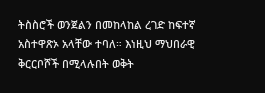ትስስሮች ወንጀልን በመከላከል ረገድ ከፍተኛ አስተዋጽኦ አላቸው ተባለ። እነዚህ ማህበራዊ ቅርርቦሾች በሚላሉበት ወቅት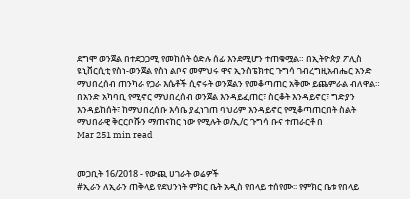ደግሞ ወንጀል በተደጋጋሚ የመከሰት ዕድሉ ሰፊ እንደሚሆን ተጠቁሟል። በኢትዮጵያ ፖሊስ ዩኒቨርሲቲ የስነ-ወንጀል የስነ ልቦና መምህሩ ዋና ኢንስፔክተር ጉግሳ ገብረግዚአብሔር አንድ ማህበረሰብ ጠንካራ የጋራ እሴቶች ሲኖሩት ወንጀልን የመቆጣጠር አቅሙ ይጨምራል ብለዋል። በአንድ አካባቢ የሚኖር ማህበረሰብ ወንጀል እንዳይፈጠር፣ ስርቆት እንዳይኖር፣ ግድያን እንዳይከሰት፣ ከማህበረሰቡ እሳቤ ያፈነገጠ ባህሪም እንዳይኖር የሚቆጣጠርበት ስልት ማህበራዊ ቅርርቦሹን ማጠናከር ነው የሚሉት ወ/ኢ/ር ጉግሳ ቡና ተጠራርቶ በ
Mar 251 min read


መጋቢት 16/2018 - የውጪ ሀገራት ወሬዎች
#ኢራን ለኢራን ጠቅላይ የደህንነት ምክር ቤት አዲስ የበላይ ተሰየሙ፡፡ የምክር ቤቱ የበላይ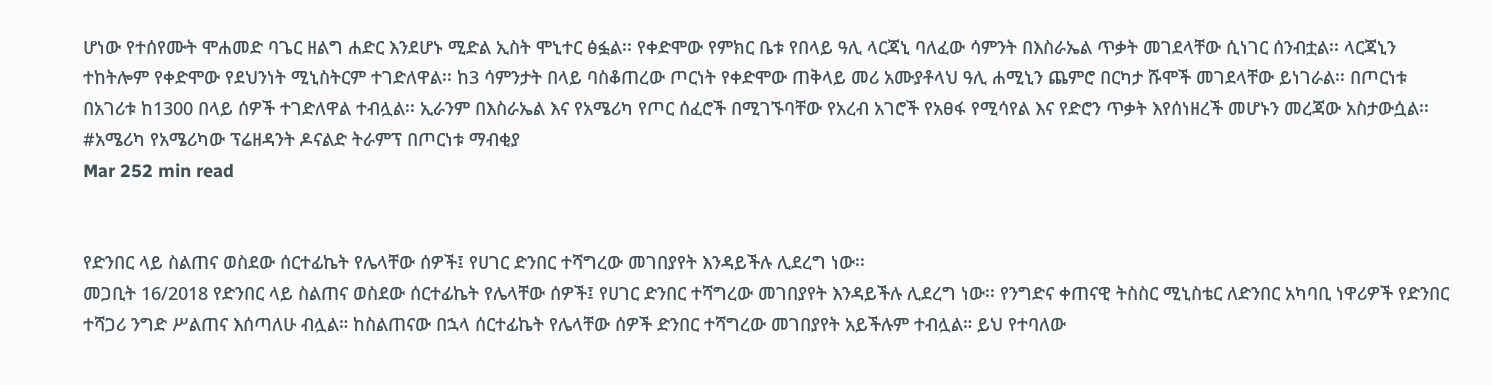ሆነው የተሰየሙት ሞሐመድ ባጌር ዘልግ ሐድር እንደሆኑ ሚድል ኢስት ሞኒተር ፅፏል፡፡ የቀድሞው የምክር ቤቱ የበላይ ዓሊ ላርጃኒ ባለፈው ሳምንት በእስራኤል ጥቃት መገደላቸው ሲነገር ሰንብቷል፡፡ ላርጃኒን ተከትሎም የቀድሞው የደህንነት ሚኒስትርም ተገድለዋል፡፡ ከ3 ሳምንታት በላይ ባስቆጠረው ጦርነት የቀድሞው ጠቅላይ መሪ አሙያቶላህ ዓሊ ሐሚኒን ጨምሮ በርካታ ሹሞች መገደላቸው ይነገራል፡፡ በጦርነቱ በአገሪቱ ከ1300 በላይ ሰዎች ተገድለዋል ተብሏል፡፡ ኢራንም በእስራኤል እና የአሜሪካ የጦር ሰፈሮች በሚገኙባቸው የአረብ አገሮች የአፀፋ የሚሳየል እና የድሮን ጥቃት እየሰነዘረች መሆኑን መረጃው አስታውሷል፡፡ #አሜሪካ የአሜሪካው ፕሬዘዳንት ዶናልድ ትራምፕ በጦርነቱ ማብቂያ
Mar 252 min read


የድንበር ላይ ስልጠና ወስደው ሰርተፊኬት የሌላቸው ሰዎች፤ የሀገር ድንበር ተሻግረው መገበያየት እንዳይችሉ ሊደረግ ነው፡፡
መጋቢት 16/2018 የድንበር ላይ ስልጠና ወስደው ሰርተፊኬት የሌላቸው ሰዎች፤ የሀገር ድንበር ተሻግረው መገበያየት እንዳይችሉ ሊደረግ ነው፡፡ የንግድና ቀጠናዊ ትስስር ሚኒስቴር ለድንበር አካባቢ ነዋሪዎች የድንበር ተሻጋሪ ንግድ ሥልጠና እሰጣለሁ ብሏል። ከስልጠናው በኋላ ሰርተፊኬት የሌላቸው ሰዎች ድንበር ተሻግረው መገበያየት አይችሉም ተብሏል። ይህ የተባለው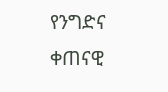የንግድና ቀጠናዊ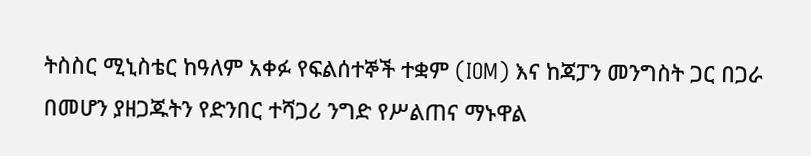ትስስር ሚኒስቴር ከዓለም አቀፉ የፍልሰተኞች ተቋም (IOM) እና ከጃፓን መንግስት ጋር በጋራ በመሆን ያዘጋጁትን የድንበር ተሻጋሪ ንግድ የሥልጠና ማኑዋል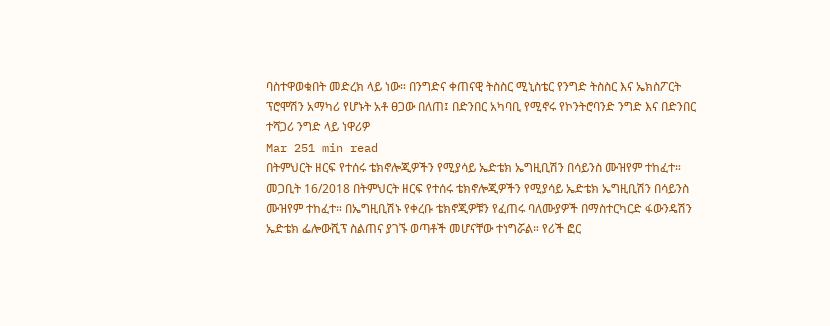ባስተዋወቁበት መድረክ ላይ ነው። በንግድና ቀጠናዊ ትስስር ሚኒስቴር የንግድ ትስስር እና ኤክስፖርት ፕሮሞሽን አማካሪ የሆኑት አቶ ፀጋው በለጠ፤ በድንበር አካባቢ የሚኖሩ የኮንትሮባንድ ንግድ እና በድንበር ተሻጋሪ ንግድ ላይ ነዋሪዎ
Mar 251 min read
በትምህርት ዘርፍ የተሰሩ ቴክኖሎጂዎችን የሚያሳይ ኤድቴክ ኤግዚቢሽን በሳይንስ ሙዝየም ተከፈተ።
መጋቢት 16/2018 በትምህርት ዘርፍ የተሰሩ ቴክኖሎጂዎችን የሚያሳይ ኤድቴክ ኤግዚቢሽን በሳይንስ ሙዝየም ተከፈተ። በኤግዚቢሽኑ የቀረቡ ቴክኖጂዎቹን የፈጠሩ ባለሙያዎች በማስተርካርድ ፋውንዴሽን ኤድቴክ ፌሎውሺፕ ስልጠና ያገኙ ወጣቶች መሆናቸው ተነግሯል። የሪች ፎር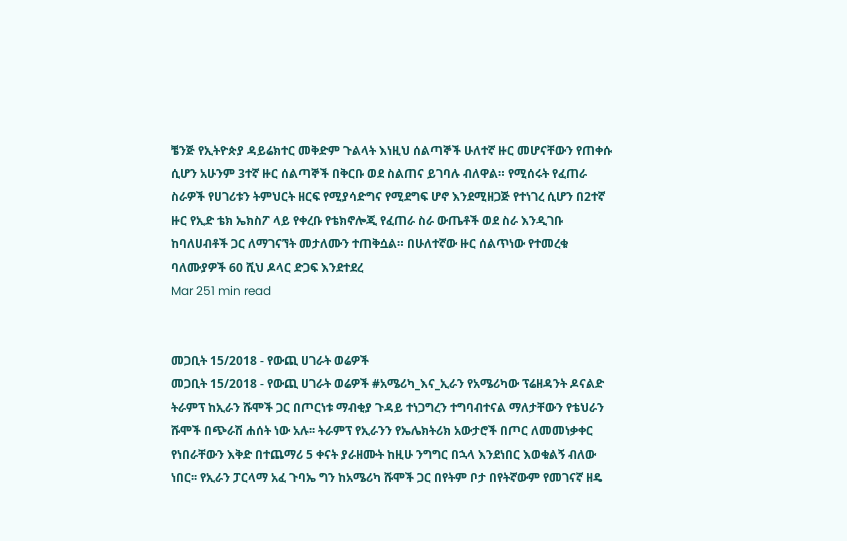ቼንጅ የኢትዮጵያ ዳይሬክተር መቅድም ጉልላት እነዚህ ሰልጣኞች ሁለተኛ ዙር መሆናቸውን የጠቀሱ ሲሆን አሁንም 3ተኛ ዙር ሰልጣኞች በቅርቡ ወደ ስልጠና ይገባሉ ብለዋል። የሚሰሩት የፈጠራ ስራዎች የሀገሪቱን ትምህርት ዘርፍ የሚያሳድግና የሚደግፍ ሆኖ እንደሚዘጋጅ የተነገረ ሲሆን በ2ተኛ ዙር የኢድ ቴክ ኤክስፖ ላይ የቀረቡ የቴክኖሎጂ የፈጠራ ስራ ውጤቶች ወደ ስራ እንዲገቡ ከባለሀብቶች ጋር ለማገናኘት መታለሙን ተጠቅሷል። በሁለተኛው ዙር ሰልጥነው የተመረቁ ባለሙያዎች 60 ሺህ ዶላር ድጋፍ እንደተደረ
Mar 251 min read


መጋቢት 15/2018 - የውጪ ሀገራት ወሬዎች
መጋቢት 15/2018 - የውጪ ሀገራት ወሬዎች #አሜሪካ_እና_ኢራን የአሜሪካው ፕሬዘዳንት ዶናልድ ትራምፕ ከኢራን ሹሞች ጋር በጦርነቱ ማብቂያ ጉዳይ ተነጋግረን ተግባብተናል ማለታቸውን የቴህራን ሹሞች በጭራሽ ሐሰት ነው አሉ፡፡ ትራምፕ የኢራንን የኤሌክትሪክ አውታሮች በጦር ለመመነቃቀር የነበራቸውን እቅድ በተጨማሪ 5 ቀናት ያራዘሙት ከዚሁ ንግግር በኋላ እንደነበር እወቁልኝ ብለው ነበር፡፡ የኢራን ፓርላማ አፈ ጉባኤ ግን ከአሜሪካ ሹሞች ጋር በየትም ቦታ በየትኛውም የመገናኛ ዘዴ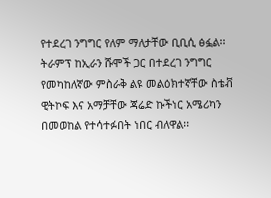የተደረገ ንግግር የለም ማለታቸው ቢቢሲ ፅፏል፡፡ ትራምፕ ከኢራን ሹሞች ጋር በተደረገ ንግግር የመካከለኛው ምስራቅ ልዩ መልዕክተኛቸው ስቴቭ ዊትኮፍ እና አማቻቸው ጃሬድ ኩችነር አሜሪካን በመወከል የተሳተፉበት ነበር ብለዋል፡፡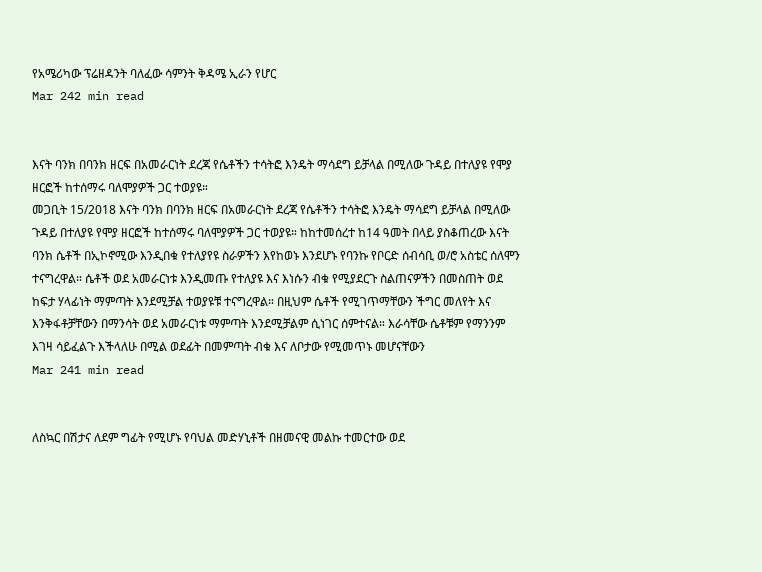የአሜሪካው ፕሬዘዳንት ባለፈው ሳምንት ቅዳሜ ኢራን የሆር
Mar 242 min read


እናት ባንክ በባንክ ዘርፍ በአመራርነት ደረጃ የሴቶችን ተሳትፎ እንዴት ማሳደግ ይቻላል በሚለው ጉዳይ በተለያዩ የሞያ ዘርፎች ከተሰማሩ ባለሞያዎች ጋር ተወያዩ።
መጋቢት 15/2018 እናት ባንክ በባንክ ዘርፍ በአመራርነት ደረጃ የሴቶችን ተሳትፎ እንዴት ማሳደግ ይቻላል በሚለው ጉዳይ በተለያዩ የሞያ ዘርፎች ከተሰማሩ ባለሞያዎች ጋር ተወያዩ። ከከተመሰረተ ከ14 ዓመት በላይ ያስቆጠረው እናት ባንክ ሴቶች በኢኮኖሚው እንዲበቁ የተለያየዩ ስራዎችን እየከወኑ እንደሆኑ የባንኩ የቦርድ ሰብሳቢ ወ/ሮ አስቴር ሰለሞን ተናግረዋል። ሴቶች ወደ አመራርነቱ እንዲመጡ የተለያዩ እና እነሱን ብቁ የሚያደርጉ ስልጠናዎችን በመስጠት ወደ ከፍታ ሃላፊነት ማምጣት እንደሚቻል ተወያዩቹ ተናግረዋል። በዚህም ሴቶች የሚገጥማቸውን ችግር መለየት እና እንቅፋቶቻቸውን በማንሳት ወደ አመራርነቱ ማምጣት እንደሚቻልም ሲነገር ሰምተናል። እራሳቸው ሴቶቹም የማንንም እገዛ ሳይፈልጉ እችላለሁ በሚል ወደፊት በመምጣት ብቁ እና ለቦታው የሚመጥኑ መሆናቸውን
Mar 241 min read


ለስኳር በሽታና ለደም ግፊት የሚሆኑ የባህል መድሃኒቶች በዘመናዊ መልኩ ተመርተው ወደ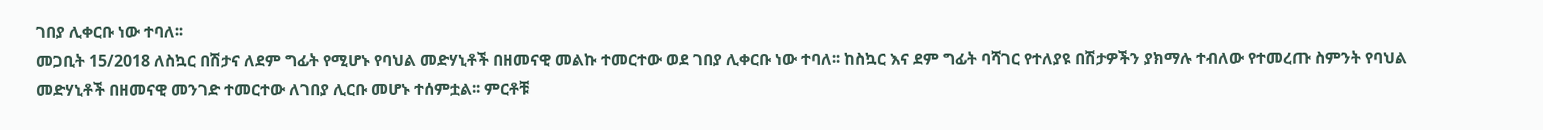ገበያ ሊቀርቡ ነው ተባለ፡፡
መጋቢት 15/2018 ለስኳር በሽታና ለደም ግፊት የሚሆኑ የባህል መድሃኒቶች በዘመናዊ መልኩ ተመርተው ወደ ገበያ ሊቀርቡ ነው ተባለ፡፡ ከስኳር እና ደም ግፊት ባሻገር የተለያዩ በሽታዎችን ያክማሉ ተብለው የተመረጡ ስምንት የባህል መድሃኒቶች በዘመናዊ መንገድ ተመርተው ለገበያ ሊርቡ መሆኑ ተሰምቷል፡፡ ምርቶቹ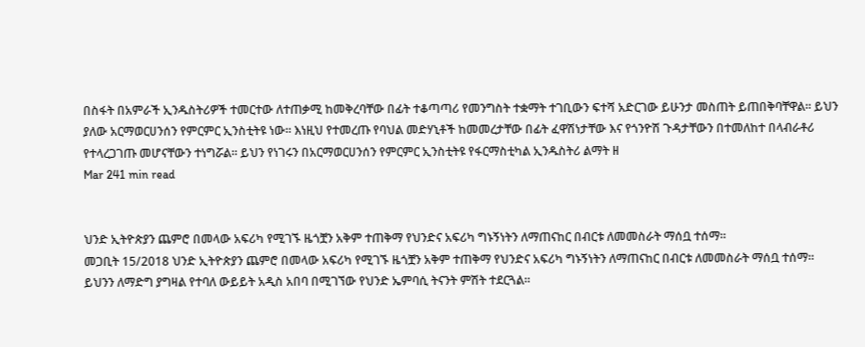በስፋት በአምራች ኢንዱስትሪዎች ተመርተው ለተጠቃሚ ከመቅረባቸው በፊት ተቆጣጣሪ የመንግስት ተቋማት ተገቢውን ፍተሻ አድርገው ይሁንታ መስጠት ይጠበቅባቸዋል፡፡ ይህን ያለው አርማወርሀንሰን የምርምር ኢንስቲትዩ ነው፡፡ እነዚህ የተመረጡ የባህል መድሃኒቶች ከመመረታቸው በፊት ፈዋሽነታቸው እና የጎንዮሽ ጉዳታቸውን በተመለከተ በላብራቶሪ የተላረጋገጡ መሆናቸውን ተነግሯል፡፡ ይህን የነገሩን በአርማወርሀንሰን የምርምር ኢንስቲትዩ የፋርማስቲካል ኢንዱስትሪ ልማት ዘ
Mar 241 min read


ህንድ ኢትዮጵያን ጨምሮ በመላው አፍሪካ የሚገኙ ዜጎቿን አቅም ተጠቅማ የህንድና አፍሪካ ግኑኝነትን ለማጠናከር በብርቱ ለመመስራት ማሰቧ ተሰማ።
መጋቢት 15/2018 ህንድ ኢትዮጵያን ጨምሮ በመላው አፍሪካ የሚገኙ ዜጎቿን አቅም ተጠቅማ የህንድና አፍሪካ ግኑኝነትን ለማጠናከር በብርቱ ለመመስራት ማሰቧ ተሰማ። ይህንን ለማድግ ያግዛል የተባለ ውይይት አዲስ አበባ በሚገኘው የህንድ ኤምባሲ ትናንት ምሽት ተደርጓል።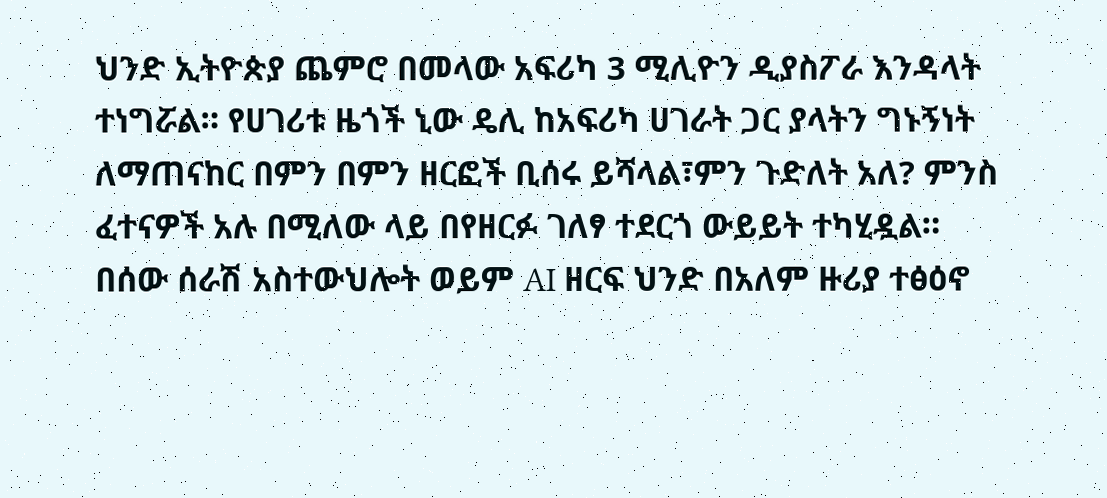ህንድ ኢትዮጵያ ጨምሮ በመላው አፍሪካ 3 ሚሊዮን ዲያስፖራ እንዳላት ተነግሯል። የሀገሪቱ ዜጎች ኒው ዴሊ ከአፍሪካ ሀገራት ጋር ያላትን ግኑኝነት ለማጠናከር በምን በምን ዘርፎች ቢሰሩ ይሻላል፣ምን ጉድለት አለ? ምንስ ፈተናዎች አሉ በሚለው ላይ በየዘርፉ ገለፃ ተደርጎ ውይይት ተካሂዷል። በሰው ሰራሽ አስተውህሎት ወይም AI ዘርፍ ህንድ በአለም ዙሪያ ተፅዕኖ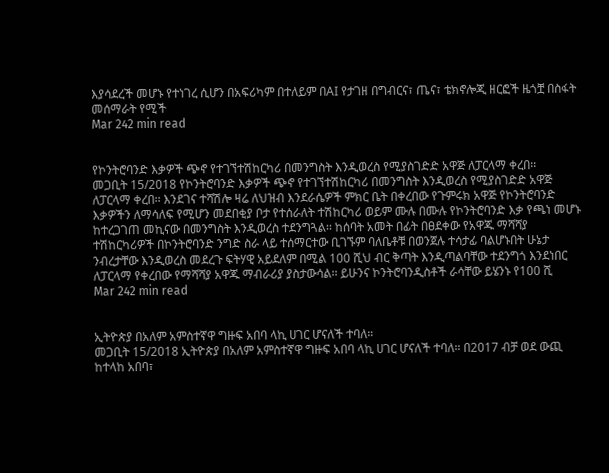እያሳደረች መሆኑ የተነገረ ሲሆን በአፍሪካም በተለይም በAI የታገዘ በግብርና፣ ጤና፣ ቴክኖሎጂ ዘርፎች ዜጎቿ በስፋት መሰማራት የሚች
Mar 242 min read


የኮንትሮባንድ እቃዎች ጭኖ የተገኘተሽከርካሪ በመንግስት እንዲወረስ የሚያስገድድ አዋጅ ለፓርላማ ቀረበ፡፡
መጋቢት 15/2018 የኮንትሮባንድ እቃዎች ጭኖ የተገኘተሽከርካሪ በመንግስት እንዲወረስ የሚያስገድድ አዋጅ ለፓርላማ ቀረበ፡፡ እንደገና ተሻሽሎ ዛሬ ለህዝብ እንደራሴዎች ምክር ቤት በቀረበው የጉምሩክ አዋጅ የኮንትሮባንድ እቃዎችን ለማሳለፍ የሚሆን መደበቂያ ቦታ የተሰራለት ተሽከርካሪ ወይም ሙሉ በሙሉ የኮንትሮባንድ እቃ የጫነ መሆኑ ከተረጋገጠ መኪናው በመንግስት እንዲወረስ ተደንግጓል፡፡ ከሰባት አመት በፊት በፀደቀው የአዋጁ ማሻሻያ ተሽከርካሪዎች በኮንትሮባንድ ንግድ ስራ ላይ ተሰማርተው ቢገኙም ባለቤቶቹ በወንጀሉ ተሳታፊ ባልሆኑበት ሁኔታ ንብረታቸው እንዲወረስ መደረጉ ፍትሃዊ አይደለም በሚል 100 ሺህ ብር ቅጣት እንዲጣልባቸው ተደንግጎ እንደነበር ለፓርላማ የቀረበው የማሻሻያ አዋጁ ማብራሪያ ያስታውሳል፡፡ ይሁንና ኮንትሮባንዲስቶች ራሳቸው ይሄንኑ የ100 ሺ
Mar 242 min read


ኢትዮጵያ በአለም አምስተኛዋ ግዙፍ አበባ ላኪ ሀገር ሆናለች ተባለ።
መጋቢት 15/2018 ኢትዮጵያ በአለም አምስተኛዋ ግዙፍ አበባ ላኪ ሀገር ሆናለች ተባለ። በ2017 ብቻ ወደ ውጪ ከተላከ አበባ፣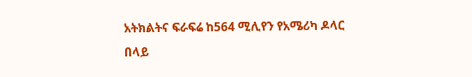አትክልትና ፍራፍሬ ከ564 ሚሊየን የአሜሪካ ዶላር በላይ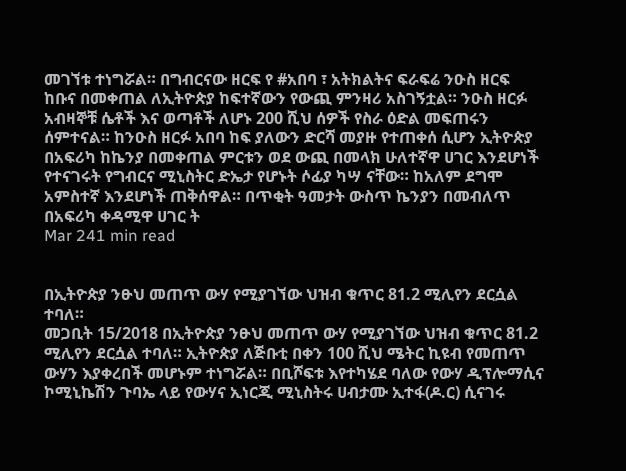መገኘቱ ተነግሯል። በግብርናው ዘርፍ የ #አበባ ፣ አትክልትና ፍራፍሬ ንዑስ ዘርፍ ከቡና በመቀጠል ለኢትዮጵያ ከፍተኛውን የውጪ ምንዛሪ አስገኝቷል። ንዑስ ዘርፉ አብዛኞቹ ሴቶች እና ወጣቶች ለሆኑ 200 ሺህ ሰዎች የስራ ዕድል መፍጠሩን ሰምተናል። ከንዑስ ዘርፉ አበባ ከፍ ያለውን ድርሻ መያዙ የተጠቀሰ ሲሆን ኢትዮጵያ በአፍሪካ ከኬንያ በመቀጠል ምርቱን ወደ ውጪ በመላክ ሁለተኛዋ ሀገር እንደሆነች የተናገሩት የግብርና ሚኒስትር ድኤታ የሆኑት ሶፊያ ካሣ ናቸው። ከአለም ደግሞ አምስተኛ እንደሆነች ጠቅሰዋል። በጥቂት ዓመታት ውስጥ ኬንያን በመብለጥ በአፍሪካ ቀዳሚዋ ሀገር ት
Mar 241 min read


በኢትዮጵያ ንፁህ መጠጥ ውሃ የሚያገኘው ህዝብ ቁጥር 81.2 ሚሊየን ደርሷል ተባለ።
መጋቢት 15/2018 በኢትዮጵያ ንፁህ መጠጥ ውሃ የሚያገኘው ህዝብ ቁጥር 81.2 ሚሊየን ደርሷል ተባለ። ኢትዮጵያ ለጅቡቲ በቀን 100 ሺህ ሜትር ኪዩብ የመጠጥ ውሃን እያቀረበች መሆኑም ተነግሯል። በቢሾፍቱ እየተካሄደ ባለው የውሃ ዲፕሎማሲና ኮሚኒኬሽን ጉባኤ ላይ የውሃና ኢነርጂ ሚኒስትሩ ሀብታሙ ኢተፋ(ዶ.ር) ሲናገሩ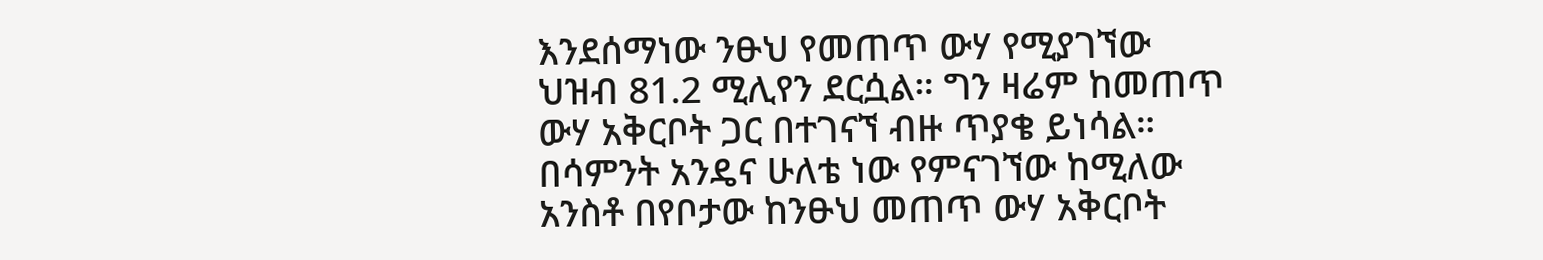እንደሰማነው ንፁህ የመጠጥ ውሃ የሚያገኘው ህዝብ 81.2 ሚሊየን ደርሷል። ግን ዛሬም ከመጠጥ ውሃ አቅርቦት ጋር በተገናኘ ብዙ ጥያቄ ይነሳል። በሳምንት አንዴና ሁለቴ ነው የምናገኘው ከሚለው አንስቶ በየቦታው ከንፁህ መጠጥ ውሃ አቅርቦት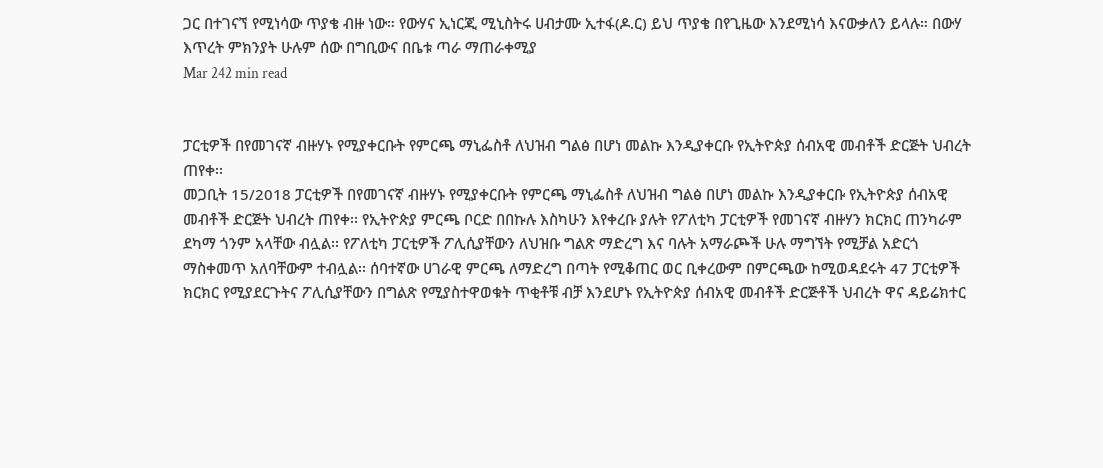ጋር በተገናኘ የሚነሳው ጥያቄ ብዙ ነው። የውሃና ኢነርጂ ሚኒስትሩ ሀብታሙ ኢተፋ(ዶ.ር) ይህ ጥያቄ በየጊዜው እንደሚነሳ እናውቃለን ይላሉ። በውሃ እጥረት ምክንያት ሁሉም ሰው በግቢውና በቤቱ ጣራ ማጠራቀሚያ
Mar 242 min read


ፓርቲዎች በየመገናኛ ብዙሃኑ የሚያቀርቡት የምርጫ ማኒፌስቶ ለህዝብ ግልፅ በሆነ መልኩ እንዲያቀርቡ የኢትዮጵያ ሰብአዊ መብቶች ድርጅት ህብረት ጠየቀ፡፡
መጋቢት 15/2018 ፓርቲዎች በየመገናኛ ብዙሃኑ የሚያቀርቡት የምርጫ ማኒፌስቶ ለህዝብ ግልፅ በሆነ መልኩ እንዲያቀርቡ የኢትዮጵያ ሰብአዊ መብቶች ድርጅት ህብረት ጠየቀ፡፡ የኢትዮጵያ ምርጫ ቦርድ በበኩሉ እስካሁን እየቀረቡ ያሉት የፖለቲካ ፓርቲዎች የመገናኛ ብዙሃን ክርክር ጠንካራም ደካማ ጎንም አላቸው ብሏል፡፡ የፖለቲካ ፓርቲዎች ፖሊሲያቸውን ለህዝቡ ግልጽ ማድረግ እና ባሉት አማራጮች ሁሉ ማግኘት የሚቻል አድርጎ ማስቀመጥ አለባቸውም ተብሏል፡፡ ሰባተኛው ሀገራዊ ምርጫ ለማድረግ በጣት የሚቆጠር ወር ቢቀረውም በምርጫው ከሚወዳደሩት 47 ፓርቲዎች ክርክር የሚያደርጉትና ፖሊሲያቸውን በግልጽ የሚያስተዋወቁት ጥቂቶቹ ብቻ እንደሆኑ የኢትዮጵያ ሰብአዊ መብቶች ድርጅቶች ህብረት ዋና ዳይሬክተር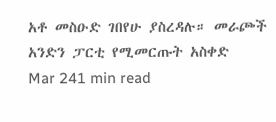አቶ መስዑድ ገበየሁ ያስረዳሉ። መራጮች አንድን ፓርቲ የሚመርጡት አስቀድ
Mar 241 min read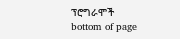ፕሮግራሞች
bottom of page